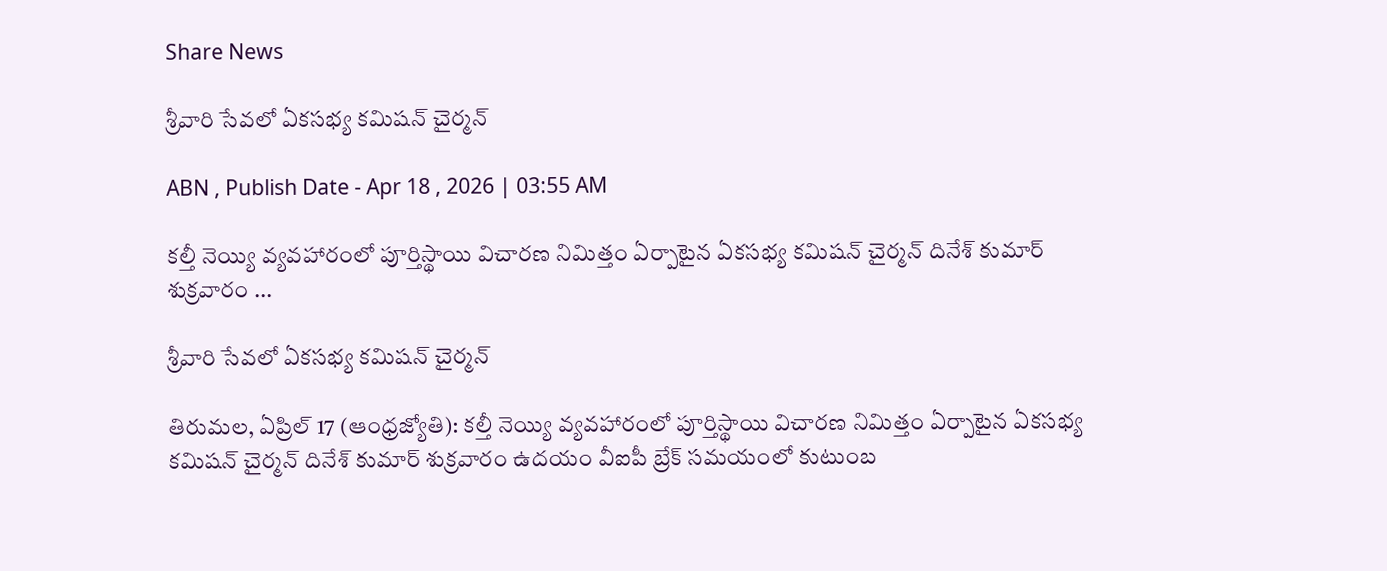Share News

శ్రీవారి సేవలో ఏకసభ్య కమిషన్‌ చైర్మన్‌

ABN , Publish Date - Apr 18 , 2026 | 03:55 AM

కల్తీ నెయ్యి వ్యవహారంలో పూర్తిస్థాయి విచారణ నిమిత్తం ఏర్పాటైన ఏకసభ్య కమిషన్‌ చైర్మన్‌ దినేశ్‌ కుమార్‌ శుక్రవారం ...

శ్రీవారి సేవలో ఏకసభ్య కమిషన్‌ చైర్మన్‌

తిరుమల, ఏప్రిల్‌ 17 (ఆంధ్రజ్యోతి): కల్తీ నెయ్యి వ్యవహారంలో పూర్తిస్థాయి విచారణ నిమిత్తం ఏర్పాటైన ఏకసభ్య కమిషన్‌ చైర్మన్‌ దినేశ్‌ కుమార్‌ శుక్రవారం ఉదయం వీఐపీ బ్రేక్‌ సమయంలో కుటుంబ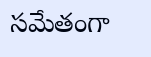సమేతంగా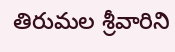తిరుమల శ్రీవారిని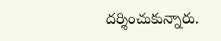దర్శించుకున్నారు.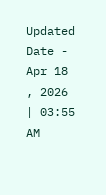Updated Date - Apr 18 , 2026 | 03:55 AM